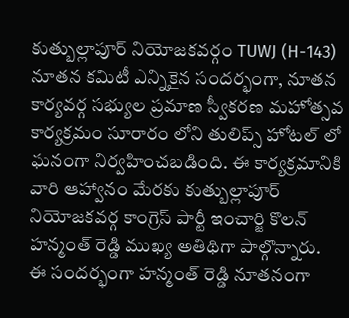కుత్బుల్లాపూర్ నియోజకవర్గం TUWJ (H-143) నూతన కమిటీ ఎన్నికైన సందర్భంగా, నూతన కార్యవర్గ సభ్యుల ప్రమాణ స్వీకరణ మహోత్సవ కార్యక్రమం సూరారం లోని తులిప్స్ హోటల్ లో ఘనంగా నిర్వహించబడింది. ఈ కార్యక్రమానికి వారి ఆహ్వానం మేరకు కుత్బుల్లాపూర్ నియోజకవర్గ కాంగ్రెస్ పార్టీ ఇంచార్జి కొలన్ హన్మంత్ రెడ్డి ముఖ్య అతిథిగా పాల్గొన్నారు.
ఈ సందర్భంగా హన్మంత్ రెడ్డి నూతనంగా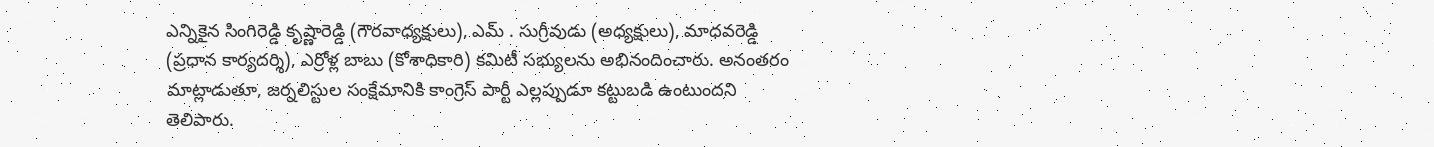ఎన్నికైన సింగిరెడ్డి కృష్ణారెడ్డి (గౌరవాధ్యక్షులు), ఎమ్ . సుగ్రీవుడు (అధ్యక్షులు), మాధవరెడ్డి (ప్రధాన కార్యదర్శి), ఎర్రోళ్ల బాబు (కోశాధికారి) కమిటీ సభ్యులను అభినందించారు. అనంతరం మాట్లాడుతూ, జర్నలిస్టుల సంక్షేమానికి కాంగ్రెస్ పార్టీ ఎల్లప్పుడూ కట్టుబడి ఉంటుందని తెలిపారు.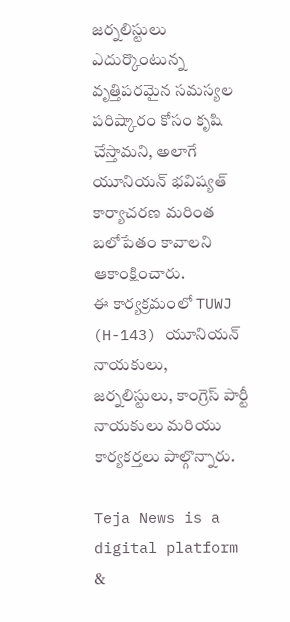జర్నలిస్టులు ఎదుర్కొంటున్న వృత్తిపరమైన సమస్యల పరిష్కారం కోసం కృషి చేస్తామని, అలాగే యూనియన్ భవిష్యత్ కార్యాచరణ మరింత బలోపేతం కావాలని ఆకాంక్షించారు.
ఈ కార్యక్రమంలో TUWJ (H-143) యూనియన్ నాయకులు, జర్నలిస్టులు, కాంగ్రెస్ పార్టీ నాయకులు మరియు కార్యకర్తలు పాల్గొన్నారు.

Teja News is a digital platform &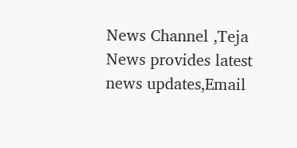News Channel ,Teja News provides latest news updates,Email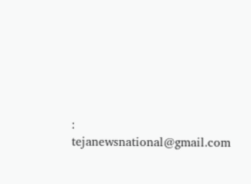: tejanewsnational@gmail.com